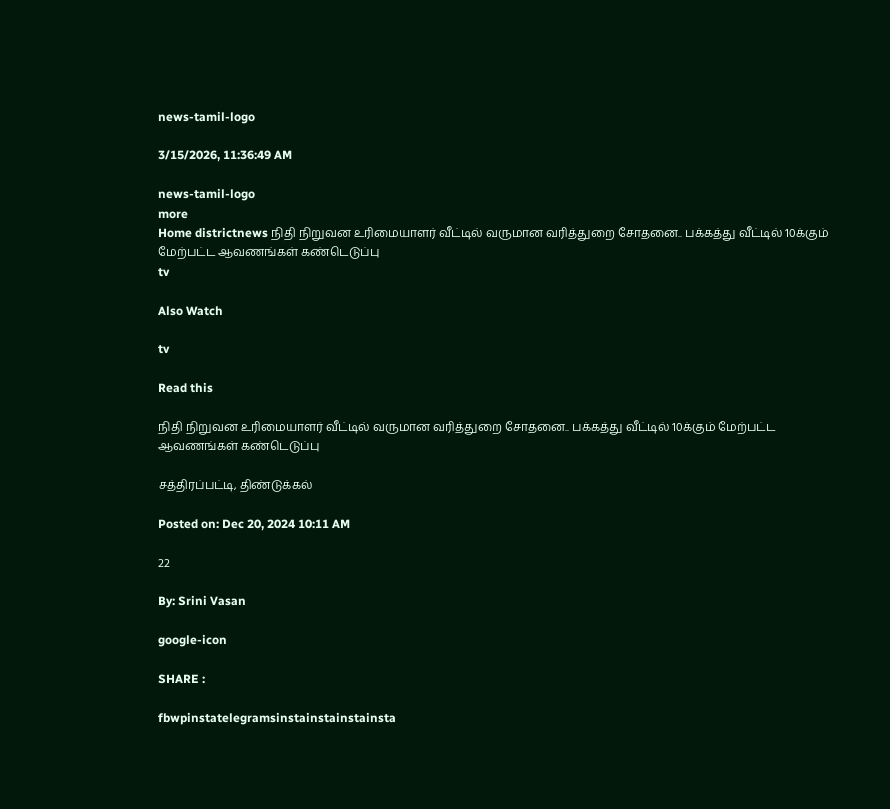news-tamil-logo

3/15/2026, 11:36:49 AM

news-tamil-logo
more
Home districtnews நிதி நிறுவன உரிமையாளர் வீட்டில் வருமான வரித்துறை சோதனை.. பக்கத்து வீட்டில் 10க்கும் மேற்பட்ட ஆவணங்கள் கண்டெடுப்பு
tv

Also Watch

tv

Read this

நிதி நிறுவன உரிமையாளர் வீட்டில் வருமான வரித்துறை சோதனை.. பக்கத்து வீட்டில் 10க்கும் மேற்பட்ட ஆவணங்கள் கண்டெடுப்பு

சத்திரப்பட்டி, திண்டுக்கல்

Posted on: Dec 20, 2024 10:11 AM

22

By: Srini Vasan

google-icon

SHARE :

fbwpinstatelegramsinstainstainstainsta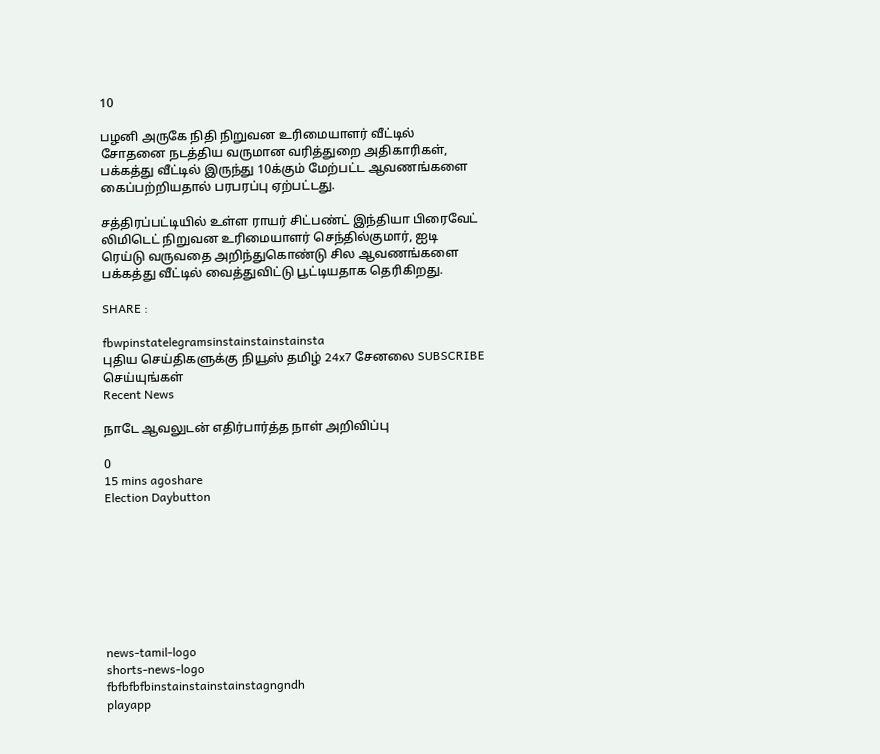10

பழனி அருகே நிதி நிறுவன உரிமையாளர் வீட்டில் சோதனை நடத்திய வருமான வரித்துறை அதிகாரிகள், பக்கத்து வீட்டில் இருந்து 10க்கும் மேற்பட்ட ஆவணங்களை கைப்பற்றியதால் பரபரப்பு ஏற்பட்டது.

சத்திரப்பட்டியில் உள்ள ராயர் சிட்பண்ட் இந்தியா பிரைவேட் லிமிடெட் நிறுவன உரிமையாளர் செந்தில்குமார், ஐடி ரெய்டு வருவதை அறிந்துகொண்டு சில ஆவணங்களை பக்கத்து வீட்டில் வைத்துவிட்டு பூட்டியதாக தெரிகிறது.

SHARE :

fbwpinstatelegramsinstainstainstainsta
புதிய செய்திகளுக்கு நியூஸ் தமிழ் 24x7 சேனலை SUBSCRIBE செய்யுங்கள்
Recent News

நாடே ஆவலுடன் எதிர்பார்த்த நாள் அறிவிப்பு

0
15 mins agoshare
Election Daybutton








news-tamil-logo
shorts-news-logo
fbfbfbfbinstainstainstainstagngndh
playapp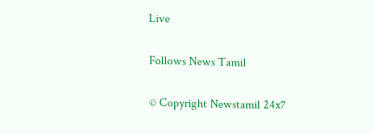Live

Follows News Tamil

© Copyright Newstamil 24x7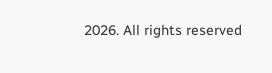2026. All rights reserved